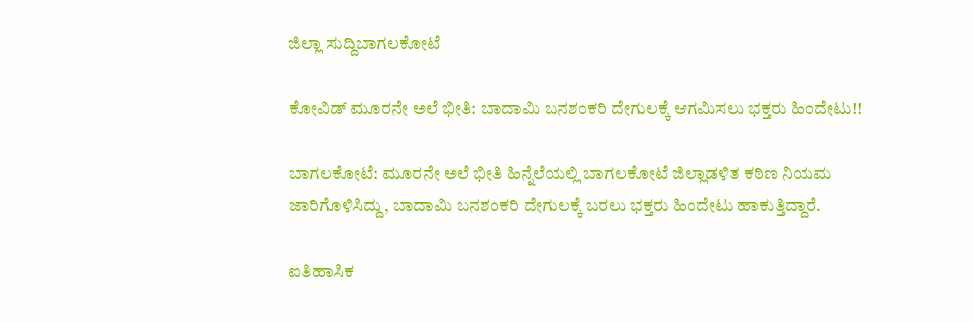ಜಿಲ್ಲಾ ಸುದ್ದಿಬಾಗಲಕೋಟೆ

ಕೋವಿಡ್ ಮೂರನೇ ಅಲೆ ಭೀತಿ: ಬಾದಾಮಿ ಬನಶಂಕರಿ ದೇಗುಲಕ್ಕೆ ಆಗಮಿಸಲು ಭಕ್ತರು ಹಿಂದೇಟು!!

ಬಾಗಲಕೋಟೆ: ಮೂರನೇ ಅಲೆ ಭೀತಿ ಹಿನ್ನೆಲೆಯಲ್ಲಿ ಬಾಗಲಕೋಟೆ ಜಿಲ್ಲಾಡಳಿತ ಕಠಿಣ ನಿಯಮ ಜಾರಿಗೊಳಿಸಿದ್ದು, ಬಾದಾಮಿ ಬನಶಂಕರಿ ದೇಗುಲಕ್ಕೆ ಬರಲು ಭಕ್ತರು ಹಿಂದೇಟು ಹಾಕುತ್ತಿದ್ದಾರೆ.

ಐತಿಹಾಸಿಕ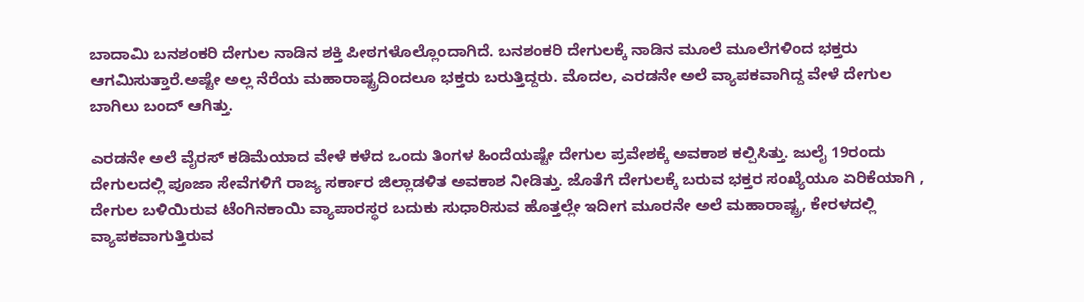ಬಾದಾಮಿ ಬನಶಂಕರಿ ದೇಗುಲ ನಾಡಿನ ಶಕ್ತಿ ಪೀಠಗಳೊಲ್ಲೊಂದಾಗಿದೆ. ಬನಶಂಕರಿ ದೇಗುಲಕ್ಕೆ ನಾಡಿನ ಮೂಲೆ ಮೂಲೆಗಳಿಂದ ಭಕ್ತರು ಆಗಮಿಸುತ್ತಾರೆ.ಅಷ್ಟೇ ಅಲ್ಲ ನೆರೆಯ ಮಹಾರಾಷ್ಟ್ರದಿಂದಲೂ ಭಕ್ತರು ಬರುತ್ತಿದ್ದರು. ಮೊದಲ, ಎರಡನೇ ಅಲೆ ವ್ಯಾಪಕವಾಗಿದ್ದ ವೇಳೆ ದೇಗುಲ ಬಾಗಿಲು ಬಂದ್ ಆಗಿತ್ತು.

ಎರಡನೇ ಅಲೆ ವೈರಸ್ ಕಡಿಮೆಯಾದ ವೇಳೆ ಕಳೆದ ಒಂದು ತಿಂಗಳ ಹಿಂದೆಯಷ್ಟೇ ದೇಗುಲ ಪ್ರವೇಶಕ್ಕೆ ಅವಕಾಶ ಕಲ್ಪಿಸಿತ್ತು. ಜುಲೈ 19ರಂದು ದೇಗುಲದಲ್ಲಿ ಪೂಜಾ ಸೇವೆಗಳಿಗೆ ರಾಜ್ಯ ಸರ್ಕಾರ ಜಿಲ್ಲಾಡಳಿತ ಅವಕಾಶ ನೀಡಿತ್ತು. ಜೊತೆಗೆ ದೇಗುಲಕ್ಕೆ ಬರುವ ಭಕ್ತರ ಸಂಖ್ಯೆಯೂ ಏರಿಕೆಯಾಗಿ , ದೇಗುಲ ಬಳಿಯಿರುವ ಟೆಂಗಿನಕಾಯಿ ವ್ಯಾಪಾರಸ್ಥರ ಬದುಕು ಸುಧಾರಿಸುವ ಹೊತ್ತಲ್ಲೇ ಇದೀಗ ಮೂರನೇ ಅಲೆ ಮಹಾರಾಷ್ಟ್ರ, ಕೇರಳದಲ್ಲಿ ವ್ಯಾಪಕವಾಗುತ್ತಿರುವ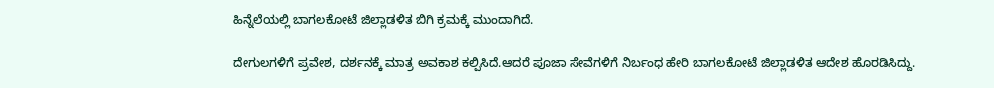ಹಿನ್ನೆಲೆಯಲ್ಲಿ ಬಾಗಲಕೋಟೆ ಜಿಲ್ಲಾಡಳಿತ ಬಿಗಿ ಕ್ರಮಕ್ಕೆ ಮುಂದಾಗಿದೆ.

ದೇಗುಲಗಳಿಗೆ ಪ್ರವೇಶ, ದರ್ಶನಕ್ಕೆ ಮಾತ್ರ ಅವಕಾಶ ಕಲ್ಪಿಸಿದೆ.ಆದರೆ ಪೂಜಾ ಸೇವೆಗಳಿಗೆ ನಿರ್ಬಂಧ ಹೇರಿ ಬಾಗಲಕೋಟೆ ಜಿಲ್ಲಾಡಳಿತ ಆದೇಶ ಹೊರಡಿಸಿದ್ದು.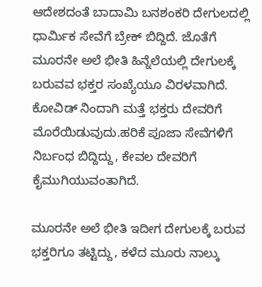ಆದೇಶದಂತೆ ಬಾದಾಮಿ ಬನಶಂಕರಿ ದೇಗುಲದಲ್ಲಿ ಧಾರ್ಮಿಕ ಸೇವೆಗೆ ಬ್ರೇಕ್ ಬಿದ್ದಿದೆ. ಜೊತೆಗೆ ಮೂರನೇ ಅಲೆ ಭೀತಿ ಹಿನ್ನೆಲೆಯಲ್ಲಿ ದೇಗುಲಕ್ಕೆ ಬರುವವ ಭಕ್ತರ ಸಂಖ್ಯೆಯೂ ವಿರಳವಾಗಿದೆ. ಕೋವಿಡ್ ನಿಂದಾಗಿ ಮತ್ತೆ ಭಕ್ತರು ದೇವರಿಗೆ ಮೊರೆಯಿಡುವುದು.ಹರಿಕೆ ಪೂಜಾ ಸೇವೆಗಳಿಗೆ ನಿರ್ಬಂಧ ಬಿದ್ದಿದ್ದು, ಕೇವಲ ದೇವರಿಗೆ ಕೈಮುಗಿಯುವಂತಾಗಿದೆ.

ಮೂರನೇ ಅಲೆ ಭೀತಿ ಇದೀಗ ದೇಗುಲಕ್ಕೆ ಬರುವ ಭಕ್ತರಿಗೂ ತಟ್ಟಿದ್ದು, ಕಳೆದ ಮೂರು ನಾಲ್ಕು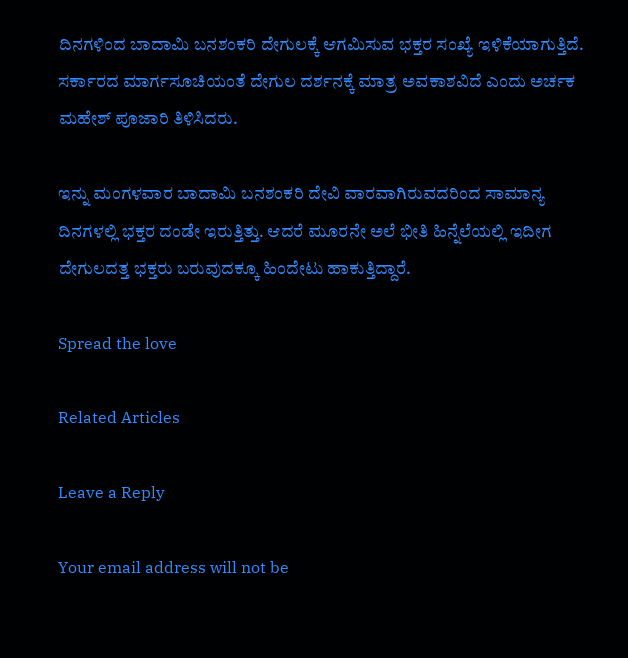ದಿನಗಳಿಂದ ಬಾದಾಮಿ ಬನಶಂಕರಿ ದೇಗುಲಕ್ಕೆ ಆಗಮಿಸುವ ಭಕ್ತರ ಸಂಖ್ಯೆ ಇಳಿಕೆಯಾಗುತ್ತಿದೆ. ಸರ್ಕಾರದ ಮಾರ್ಗಸೂಚಿಯಂತೆ ದೇಗುಲ ದರ್ಶನಕ್ಕೆ ಮಾತ್ರ ಅವಕಾಶವಿದೆ ಎಂದು ಅರ್ಚಕ ಮಹೇಶ್ ಪೂಜಾರಿ ತಿಳಿಸಿದರು.

ಇನ್ನು ಮಂಗಳವಾರ ಬಾದಾಮಿ ಬನಶಂಕರಿ ದೇವಿ ವಾರವಾಗಿರುವದರಿಂದ ಸಾಮಾನ್ಯ ದಿನಗಳಲ್ಲಿ ಭಕ್ತರ ದಂಡೇ ಇರುತ್ತಿತ್ತು. ಆದರೆ ಮೂರನೇ ಅಲೆ ಭೀತಿ ಹಿನ್ನೆಲೆಯಲ್ಲಿ ಇದೀಗ ದೇಗುಲದತ್ತ ಭಕ್ತರು ಬರುವುದಕ್ಕೂ ಹಿಂದೇಟು ಹಾಕುತ್ತಿದ್ದಾರೆ.

Spread the love

Related Articles

Leave a Reply

Your email address will not be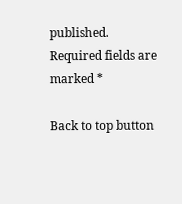published. Required fields are marked *

Back to top button